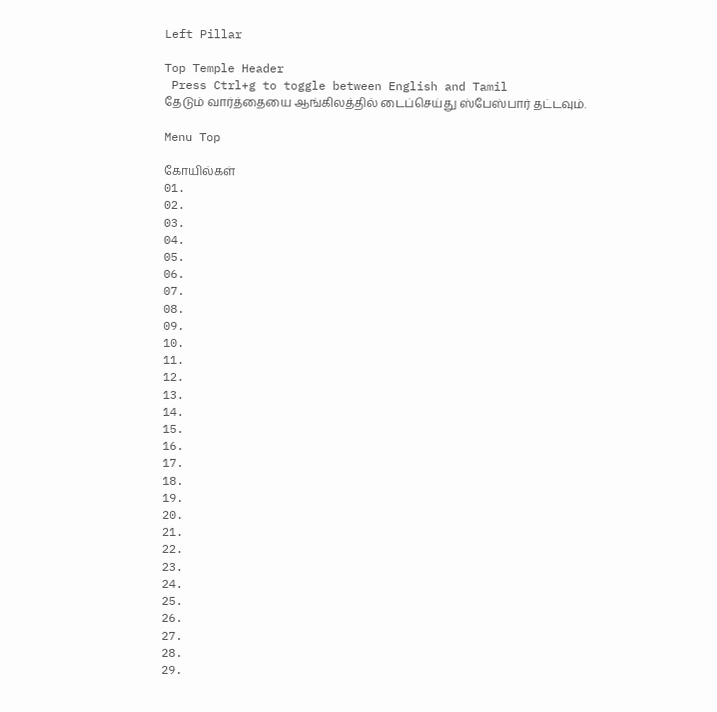Left Pillar

Top Temple Header
 Press Ctrl+g to toggle between English and Tamil
தேடும் வார்த்தையை ஆங்கிலத்தில் டைப்செய்து ஸ்பேஸ்பார் தட்டவும்.

Menu Top

கோயில்கள்
01.
02.
03.
04.
05.
06.
07.
08.
09.
10.
11.
12.
13.
14.
15.
16.
17.
18.
19.
20.
21.
22.
23.
24.
25.
26.
27.
28.
29.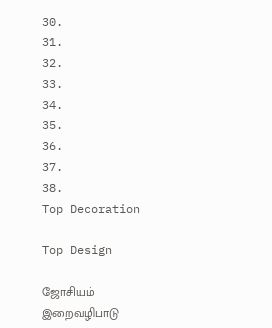30.
31.
32.
33.
34.
35.
36.
37.
38.
Top Decoration

Top Design

ஜோசியம்
இறைவழிபாடு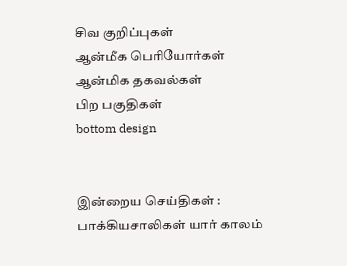சிவ குறிப்புகள்
ஆன்மீக பெரியோர்கள்
ஆன்மிக தகவல்கள்
பிற பகுதிகள்
bottom design


இன்றைய செய்திகள் :
பாக்கியசாலிகள் யார் காலம்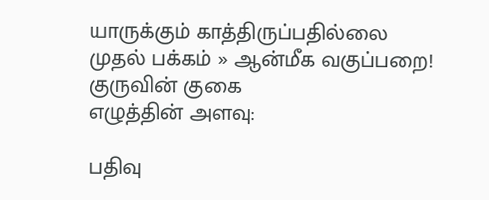யாருக்கும் காத்திருப்பதில்லை
முதல் பக்கம் » ஆன்மீக வகுப்பறை!
குருவின் குகை
எழுத்தின் அளவு:

பதிவு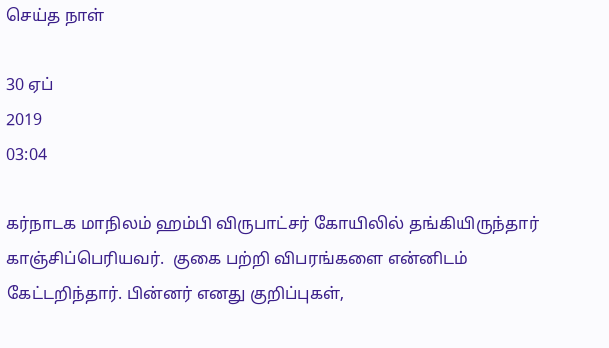செய்த நாள்

30 ஏப்
2019
03:04

கர்நாடக மாநிலம் ஹம்பி விருபாட்சர் கோயிலில் தங்கியிருந்தார் காஞ்சிப்பெரியவர்.  குகை பற்றி விபரங்களை என்னிடம் கேட்டறிந்தார். பின்னர் எனது குறிப்புகள்,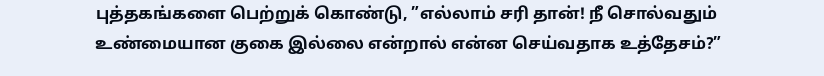புத்தகங்களை பெற்றுக் கொண்டு, ”எல்லாம் சரி தான்! நீ சொல்வதும் உண்மையான குகை இல்லை என்றால் என்ன செய்வதாக உத்தேசம்?”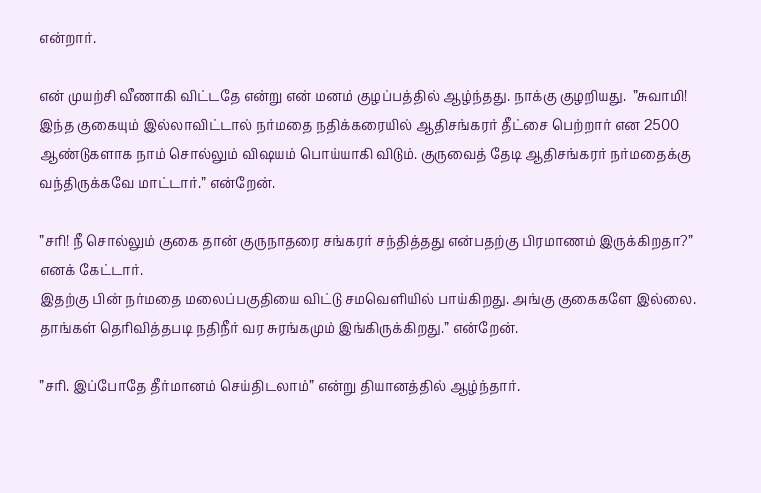என்றார்.

என் முயற்சி வீணாகி விட்டதே என்று என் மனம் குழப்பத்தில் ஆழ்ந்தது. நாக்கு குழறியது.  ”சுவாமி! இந்த குகையும் இல்லாவிட்டால் நர்மதை நதிக்கரையில் ஆதிசங்கரர் தீட்சை பெற்றார் என 2500 ஆண்டுகளாக நாம் சொல்லும் விஷயம் பொய்யாகி விடும். குருவைத் தேடி ஆதிசங்கரர் நர்மதைக்கு வந்திருக்கவே மாட்டார்.” என்றேன்.

”சரி! நீ சொல்லும் குகை தான் குருநாதரை சங்கரர் சந்தித்தது என்பதற்கு பிரமாணம் இருக்கிறதா?” எனக் கேட்டார்.
இதற்கு பின் நர்மதை மலைப்பகுதியை விட்டு சமவெளியில் பாய்கிறது. அங்கு குகைகளே இல்லை. தாங்கள் தெரிவித்தபடி நதிநீர் வர சுரங்கமும் இங்கிருக்கிறது.” என்றேன்.

”சரி. இப்போதே தீர்மானம் செய்திடலாம்” என்று தியானத்தில் ஆழ்ந்தார்.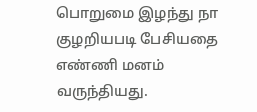பொறுமை இழந்து நா குழறியபடி பேசியதை எண்ணி மனம் வருந்தியது.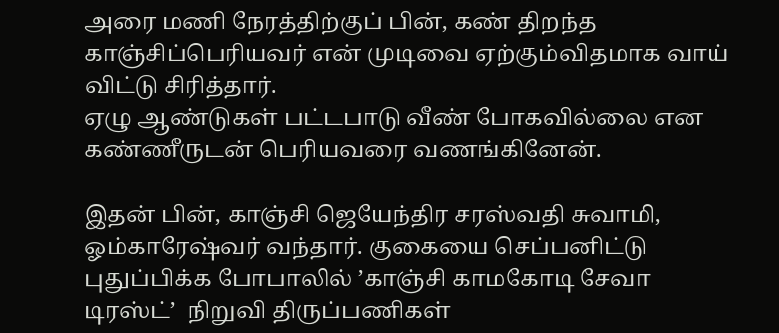அரை மணி நேரத்திற்குப் பின், கண் திறந்த காஞ்சிப்பெரியவர் என் முடிவை ஏற்கும்விதமாக வாய் விட்டு சிரித்தார்.
ஏழு ஆண்டுகள் பட்டபாடு வீண் போகவில்லை என கண்ணீருடன் பெரியவரை வணங்கினேன்.

இதன் பின், காஞ்சி ஜெயேந்திர சரஸ்வதி சுவாமி, ஓம்காரேஷ்வர் வந்தார். குகையை செப்பனிட்டு புதுப்பிக்க போபாலில் ’காஞ்சி காமகோடி சேவா டிரஸ்ட்’  நிறுவி திருப்பணிகள்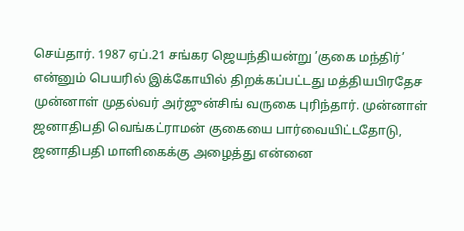செய்தார். 1987 ஏப்.21 சங்கர ஜெயந்தியன்று ’குகை மந்திர்’ என்னும் பெயரில் இக்கோயில் திறக்கப்பட்டது மத்தியபிரதேச முன்னாள் முதல்வர் அர்ஜுன்சிங் வருகை புரிந்தார். முன்னாள் ஜனாதிபதி வெங்கட்ராமன் குகையை பார்வையிட்டதோடு, ஜனாதிபதி மாளிகைக்கு அழைத்து என்னை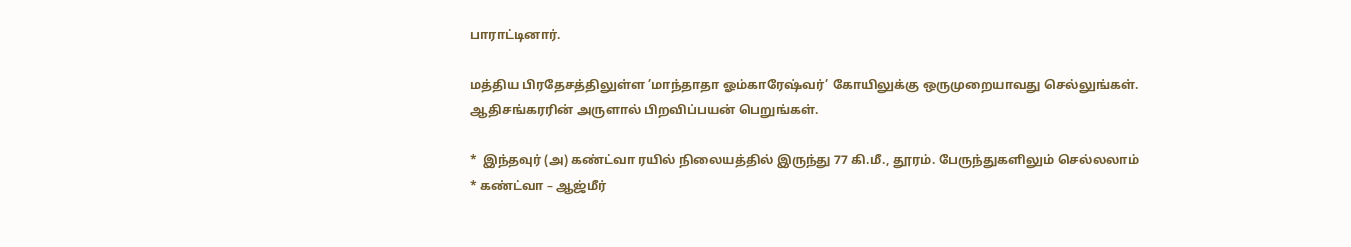பாராட்டினார்.

மத்திய பிரதேசத்திலுள்ள ’மாந்தாதா ஓம்காரேஷ்வர்’ கோயிலுக்கு ஒருமுறையாவது செல்லுங்கள். ஆதிசங்கரரின் அருளால் பிறவிப்பயன் பெறுங்கள்.

*  இந்தவுர் (அ) கண்ட்வா ரயில் நிலையத்தில் இருந்து 77 கி.மீ., தூரம். பேருந்துகளிலும் செல்லலாம்
* கண்ட்வா – ஆஜ்மீர்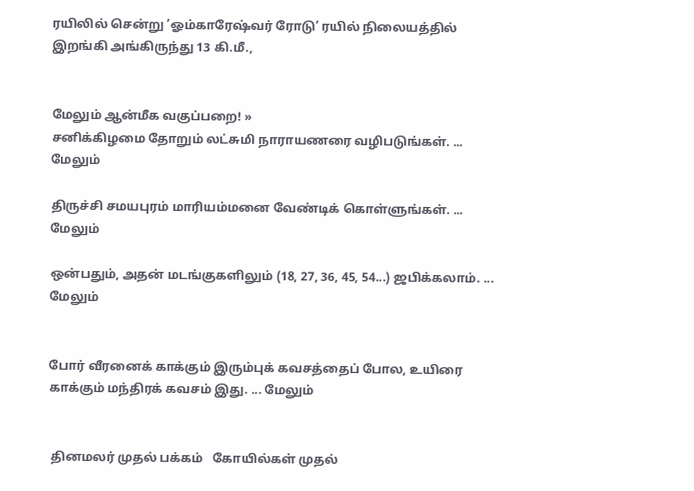ரயிலில் சென்று ’ஓம்காரேஷ்வர் ரோடு’ ரயில் நிலையத்தில் இறங்கி அங்கிருந்து 13 கி.மீ.,


மேலும் ஆன்மீக வகுப்பறை! »
சனிக்கிழமை தோறும் லட்சுமி நாராயணரை வழிபடுங்கள். ... மேலும்

திருச்சி சமயபுரம் மாரியம்மனை வேண்டிக் கொள்ளுங்கள். ... மேலும்

ஒன்பதும், அதன் மடங்குகளிலும் (18, 27, 36, 45, 54...) ஜபிக்கலாம். ... மேலும்


போர் வீரனைக் காக்கும் இரும்புக் கவசத்தைப் போல, உயிரை காக்கும் மந்திரக் கவசம் இது. ... மேலும்


 தினமலர் முதல் பக்கம்   கோயில்கள் முதல்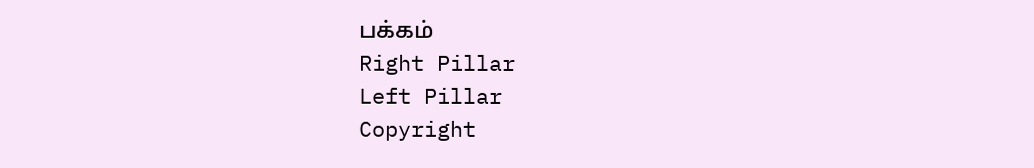பக்கம்
Right Pillar
Left Pillar
Copyright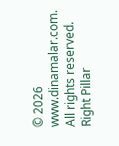© 2026 www.dinamalar.com. All rights reserved.
Right Pillar